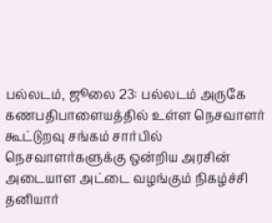பல்லடம், ஜூலை 23: பல்லடம் அருகே கணபதிபாளையத்தில் உள்ள நெசவாளர் கூட்டுறவு சங்கம் சார்பில் நெசவாளர்களுக்கு ஒன்றிய அரசின் அடையாள அட்டை வழங்கும் நிகழ்ச்சி தனியார்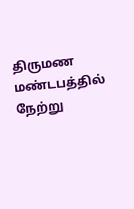திருமண மண்டபத்தில் நேற்று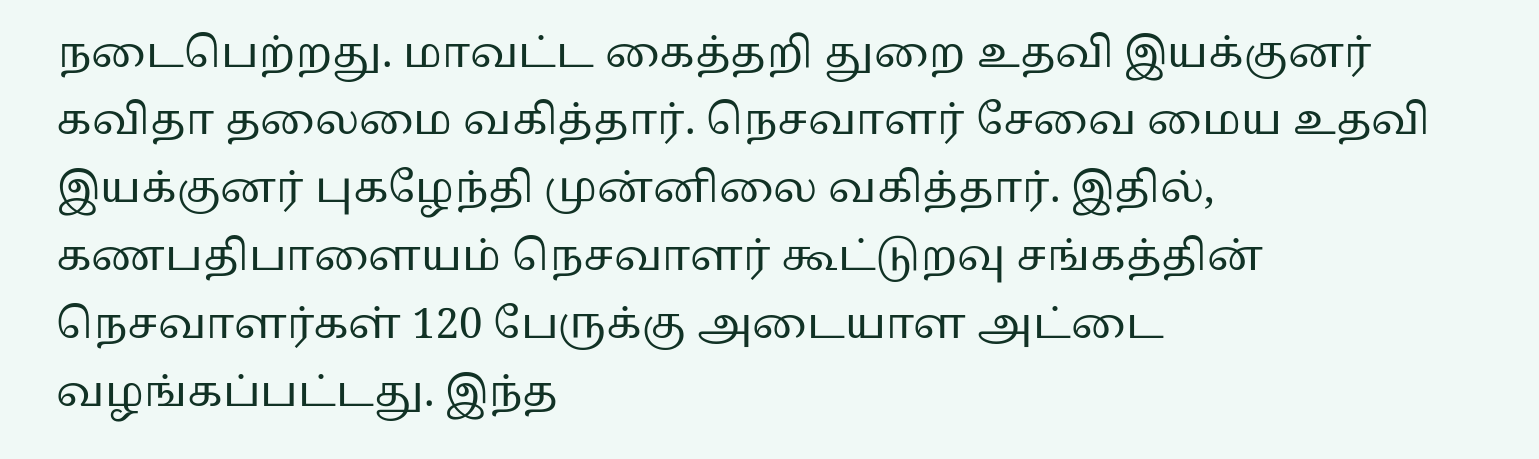நடைபெற்றது. மாவட்ட கைத்தறி துறை உதவி இயக்குனர் கவிதா தலைமை வகித்தார். நெசவாளர் சேவை மைய உதவி இயக்குனர் புகழேந்தி முன்னிலை வகித்தார். இதில், கணபதிபாளையம் நெசவாளர் கூட்டுறவு சங்கத்தின் நெசவாளர்கள் 120 பேருக்கு அடையாள அட்டை வழங்கப்பட்டது. இந்த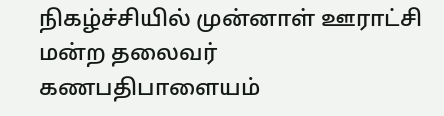நிகழ்ச்சியில் முன்னாள் ஊராட்சி மன்ற தலைவர் கணபதிபாளையம்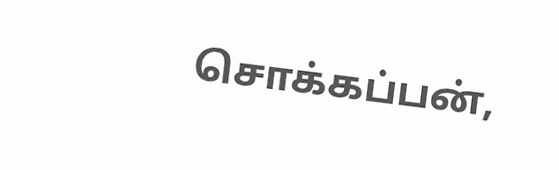சொக்கப்பன்,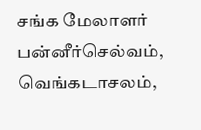சங்க மேலாளர் பன்னீர்செல்வம், வெங்கடாசலம்,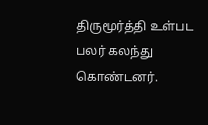திருமூர்த்தி உள்பட பலர் கலந்து கொண்டனர்.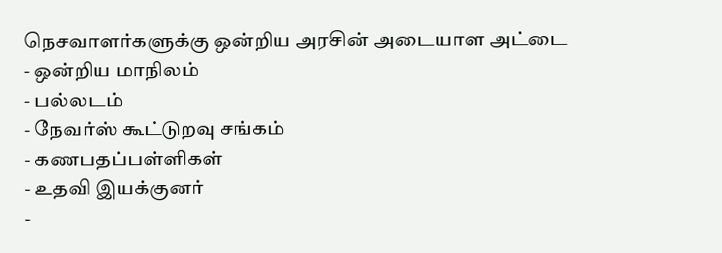நெசவாளர்களுக்கு ஒன்றிய அரசின் அடையாள அட்டை
- ஒன்றிய மாநிலம்
- பல்லடம்
- நேவர்ஸ் கூட்டுறவு சங்கம்
- கணபதப்பள்ளிகள்
- உதவி இயக்குனர்
-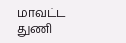மாவட்ட துணி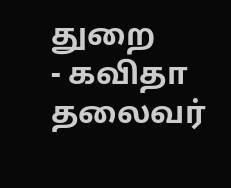துறை
- கவிதா தலைவர்